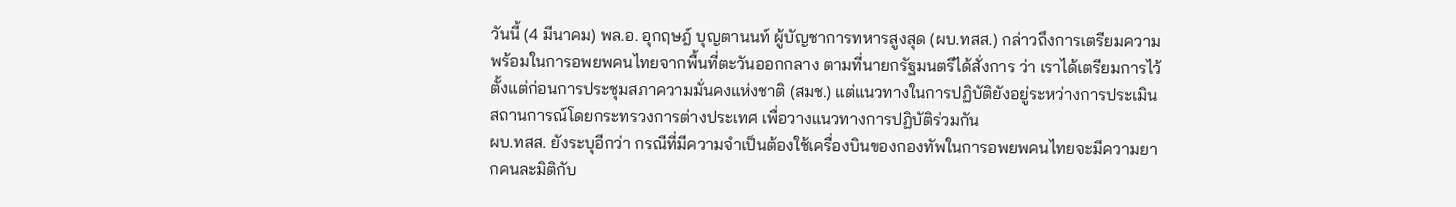วันนี้ (4 มีนาคม) พล.อ. อุกฤษฎ์ บุญตานนท์ ผู้บัญชาการทหารสูงสุด (ผบ.ทสส.) กล่าวถึงการเตรียมความพร้อมในการอพยพคนไทยจากพื้นที่ตะวันออกกลาง ตามที่นายกรัฐมนตรีได้สั่งการ ว่า เราได้เตรียมการไว้ตั้งแต่ก่อนการประชุมสภาความมั่นคงแห่งชาติ (สมช.) แต่แนวทางในการปฏิบัติยังอยู่ระหว่างการประเมินสถานการณ์โดยกระทรวงการต่างประเทศ เพื่อวางแนวทางการปฏิบัติร่วมกัน
ผบ.ทสส. ยังระบุอีกว่า กรณีที่มีความจำเป็นต้องใช้เครื่องบินของกองทัพในการอพยพคนไทยจะมีความยากคนละมิติกับ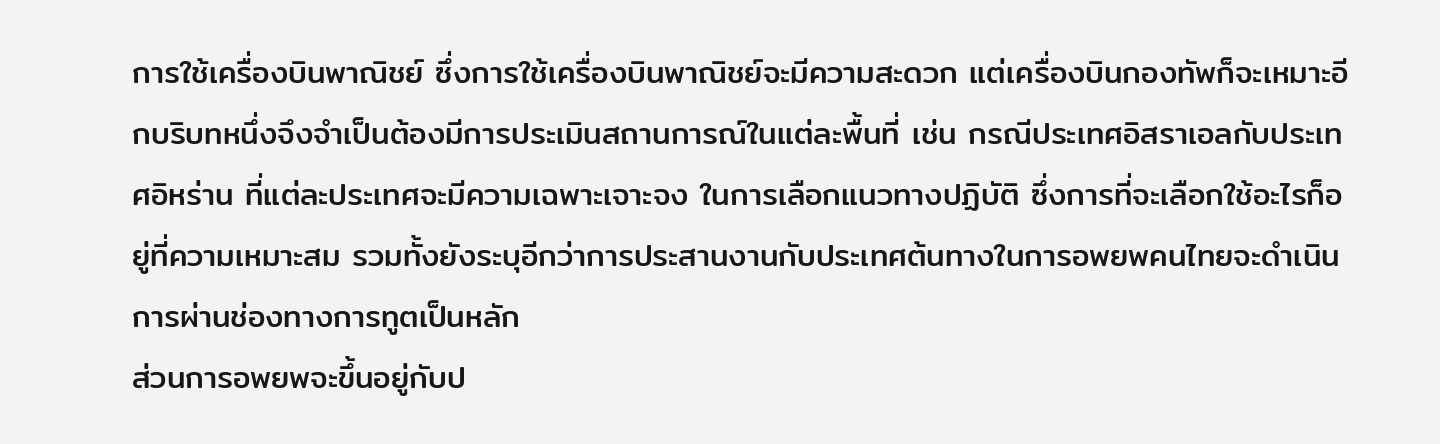การใช้เครื่องบินพาณิชย์ ซึ่งการใช้เครื่องบินพาณิชย์จะมีความสะดวก แต่เครื่องบินกองทัพก็จะเหมาะอีกบริบทหนึ่งจึงจำเป็นต้องมีการประเมินสถานการณ์ในแต่ละพื้นที่ เช่น กรณีประเทศอิสราเอลกับประเทศอิหร่าน ที่แต่ละประเทศจะมีความเฉพาะเจาะจง ในการเลือกแนวทางปฏิบัติ ซึ่งการที่จะเลือกใช้อะไรก็อยู่ที่ความเหมาะสม รวมทั้งยังระบุอีกว่าการประสานงานกับประเทศต้นทางในการอพยพคนไทยจะดำเนินการผ่านช่องทางการทูตเป็นหลัก
ส่วนการอพยพจะขึ้นอยู่กับป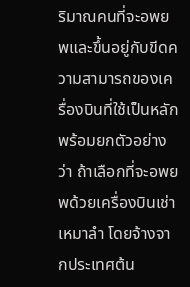ริมาณคนที่จะอพยพและขึ้นอยู่กับขีดความสามารถของเครื่องบินที่ใช้เป็นหลัก พร้อมยกตัวอย่างว่า ถ้าเลือกที่จะอพยพด้วยเครื่องบินเช่าเหมาลำ โดยจ้างจากประเทศต้น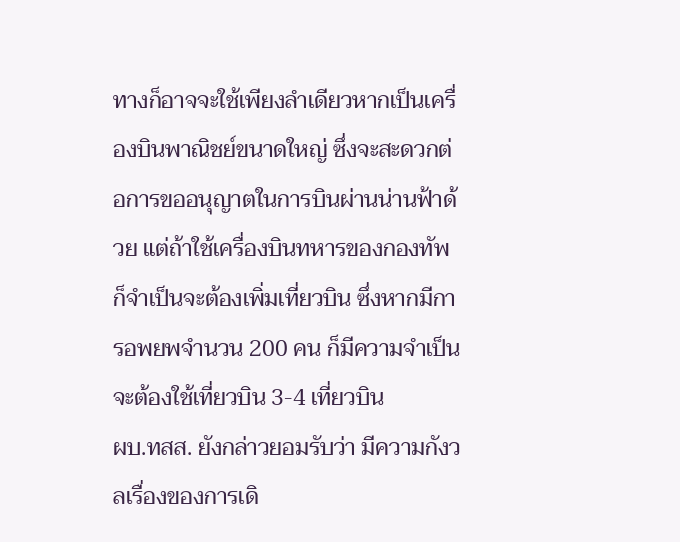ทางก็อาจจะใช้เพียงลำเดียวหากเป็นเครื่องบินพาณิชย์ขนาดใหญ่ ซึ่งจะสะดวกต่อการขออนุญาตในการบินผ่านน่านฟ้าด้วย แต่ถ้าใช้เครื่องบินทหารของกองทัพ ก็จำเป็นจะต้องเพิ่มเที่ยวบิน ซึ่งหากมีการอพยพจำนวน 200 คน ก็มีความจำเป็นจะต้องใช้เที่ยวบิน 3-4 เที่ยวบิน
ผบ.ทสส. ยังกล่าวยอมรับว่า มีความกังวลเรื่องของการเดิ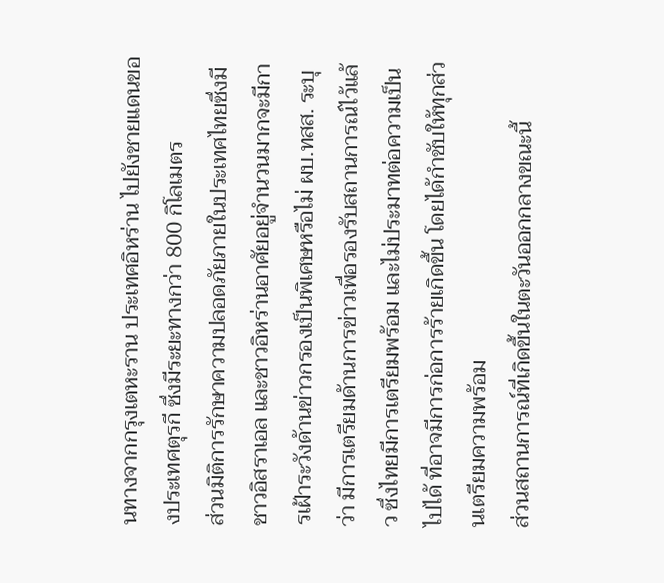นทางจากกรุงเตหะราน ประเทศอิหร่าน ไปยังชายแดนของประเทศตุรกี ซึ่งมีระยะทางกว่า 800 กิโลเมตร
ส่วนมิติการรักษาความปลอดภัยภายในประเทศไทยซึ่งมีชาวอิสราเอล และชาวอิหร่านอาศัยอยู่จำนวนมากจะมีการเฝ้าระวังด้านข่าวกรองเป็นพิเศษหรือไม่ ผบ.ทสส. ระบุว่า มีการเตรียมด้านการข่าวเพื่อรองรับสถานการณ์ไว้แล้ว ซึ่งไทยมีการเตรียมพร้อม และไม่ประมาทต่อความเป็นไปได้ ที่อาจมีการก่อการร้ายเกิดขึ้น โดยได้กำชับให้ทุกส่วนเตรียมความพร้อม
ส่วนสถานการณ์ที่เกิดขึ้นในตะวันออกกลางขณะนี้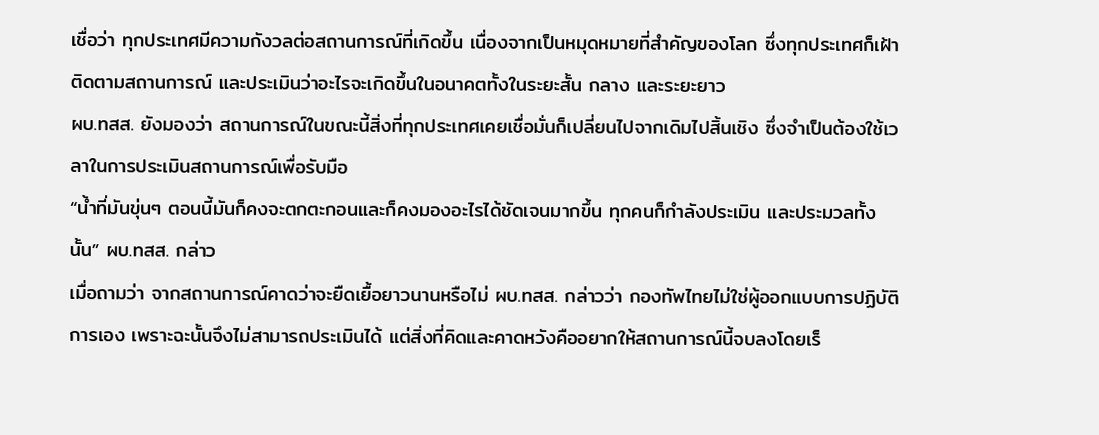เชื่อว่า ทุกประเทศมีความกังวลต่อสถานการณ์ที่เกิดขึ้น เนื่องจากเป็นหมุดหมายที่สำคัญของโลก ซึ่งทุกประเทศก็เฝ้าติดตามสถานการณ์ และประเมินว่าอะไรจะเกิดขึ้นในอนาคตทั้งในระยะสั้น กลาง และระยะยาว
ผบ.ทสส. ยังมองว่า สถานการณ์ในขณะนี้สิ่งที่ทุกประเทศเคยเชื่อมั่นก็เปลี่ยนไปจากเดิมไปสิ้นเชิง ซึ่งจำเป็นต้องใช้เวลาในการประเมินสถานการณ์เพื่อรับมือ
“น้ำที่มันขุ่นๆ ตอนนี้มันก็คงจะตกตะกอนและก็คงมองอะไรได้ชัดเจนมากขึ้น ทุกคนก็กำลังประเมิน และประมวลทั้งนั้น” ผบ.ทสส. กล่าว
เมื่อถามว่า จากสถานการณ์คาดว่าจะยืดเยื้อยาวนานหรือไม่ ผบ.ทสส. กล่าวว่า กองทัพไทยไม่ใช่ผู้ออกแบบการปฏิบัติการเอง เพราะฉะนั้นจึงไม่สามารถประเมินได้ แต่สิ่งที่คิดและคาดหวังคืออยากให้สถานการณ์นี้จบลงโดยเร็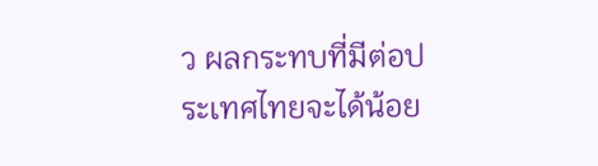ว ผลกระทบที่มีต่อประเทศไทยจะได้น้อย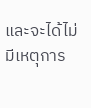และจะได้ไม่มีเหตุการ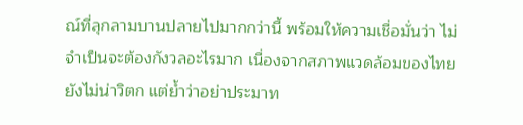ณ์ที่ลุกลามบานปลายไปมากกว่านี้ พร้อมให้ความเชื่อมั่นว่า ไม่จำเป็นจะต้องกังวลอะไรมาก เนื่องจากสภาพแวดล้อมของไทยยังไม่น่าวิตก แต่ย้ำว่าอย่าประมาท